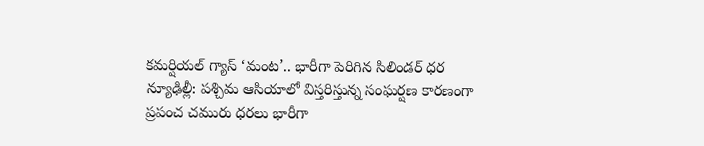కమర్షియల్ గ్యాస్ ‘మంట’.. భారీగా పెరిగిన సిలిండర్ ధర
న్యూఢిల్లీ: పశ్చిమ ఆసియాలో విస్తరిస్తున్న సంఘర్షణ కారణంగా ప్రపంచ చమురు ధరలు భారీగా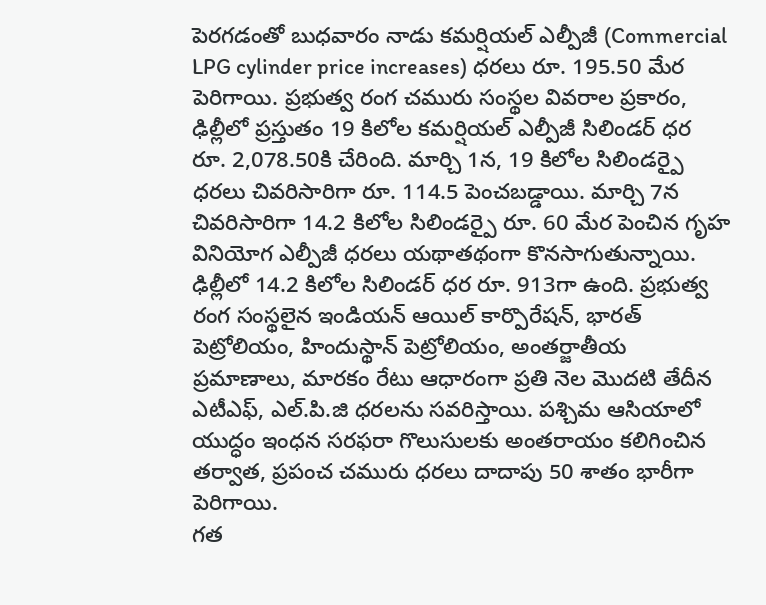పెరగడంతో బుధవారం నాడు కమర్షియల్ ఎల్పీజీ (Commercial LPG cylinder price increases) ధరలు రూ. 195.50 మేర పెరిగాయి. ప్రభుత్వ రంగ చమురు సంస్థల వివరాల ప్రకారం, ఢిల్లీలో ప్రస్తుతం 19 కిలోల కమర్షియల్ ఎల్పీజీ సిలిండర్ ధర రూ. 2,078.50కి చేరింది. మార్చి 1న, 19 కిలోల సిలిండర్పై ధరలు చివరిసారిగా రూ. 114.5 పెంచబడ్డాయి. మార్చి 7న చివరిసారిగా 14.2 కిలోల సిలిండర్పై రూ. 60 మేర పెంచిన గృహ వినియోగ ఎల్పీజీ ధరలు యథాతథంగా కొనసాగుతున్నాయి.
ఢిల్లీలో 14.2 కిలోల సిలిండర్ ధర రూ. 913గా ఉంది. ప్రభుత్వ రంగ సంస్థలైన ఇండియన్ ఆయిల్ కార్పొరేషన్, భారత్ పెట్రోలియం, హిందుస్థాన్ పెట్రోలియం, అంతర్జాతీయ ప్రమాణాలు, మారకం రేటు ఆధారంగా ప్రతి నెల మొదటి తేదీన ఎటీఎఫ్, ఎల్.పి.జి ధరలను సవరిస్తాయి. పశ్చిమ ఆసియాలో యుద్ధం ఇంధన సరఫరా గొలుసులకు అంతరాయం కలిగించిన తర్వాత, ప్రపంచ చమురు ధరలు దాదాపు 50 శాతం భారీగా పెరిగాయి.
గత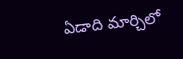ఏడాది మార్చిలో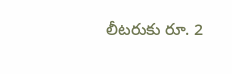లీటరుకు రూ. 2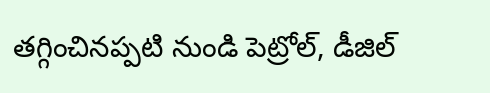తగ్గించినప్పటి నుండి పెట్రోల్, డీజిల్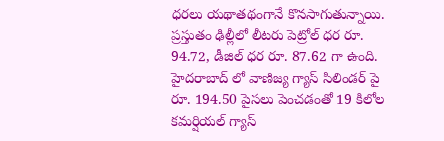ధరలు యథాతథంగానే కొనసాగుతున్నాయి. ప్రస్తుతం ఢిల్లీలో లీటరు పెట్రోల్ ధర రూ. 94.72, డీజిల్ ధర రూ. 87.62 గా ఉంది. హైదరాబాద్ లో వాణిజ్య గ్యాస్ సిలిండర్ పై రూ. 194.50 పైసలు పెంచడంతో 19 కిలోల కమర్షియల్ గ్యాస్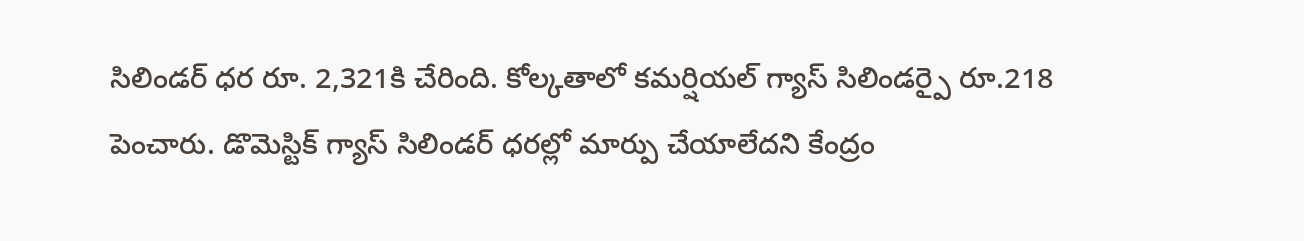సిలిండర్ ధర రూ. 2,321కి చేరింది. కోల్కతాలో కమర్షియల్ గ్యాస్ సిలిండర్పై రూ.218 పెంచారు. డొమెస్టిక్ గ్యాస్ సిలిండర్ ధరల్లో మార్పు చేయాలేదని కేంద్రం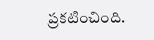ప్రకటించింది.